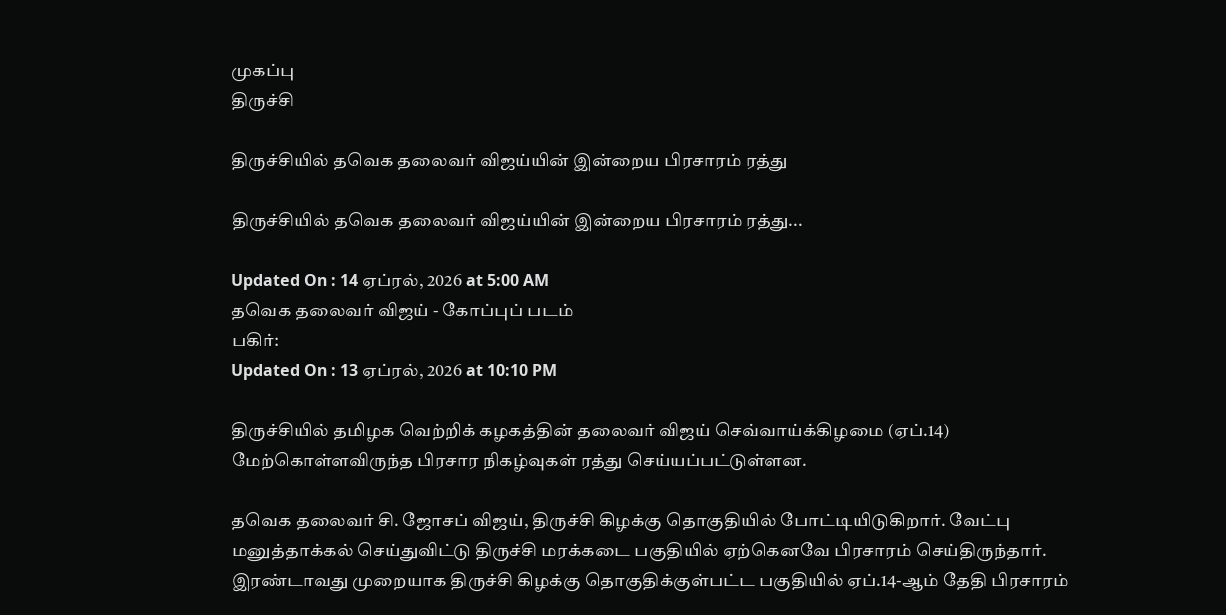முகப்பு
திருச்சி

திருச்சியில் தவெக தலைவர் விஜய்யின் இன்றைய பிரசாரம் ரத்து

திருச்சியில் தவெக தலைவர் விஜய்யின் இன்றைய பிரசாரம் ரத்து...

Updated On : 14 ஏப்ரல், 2026 at 5:00 AM
தவெக தலைவர் விஜய் - கோப்புப் படம்
பகிர்:
Updated On : 13 ஏப்ரல், 2026 at 10:10 PM

திருச்சியில் தமிழக வெற்றிக் கழகத்தின் தலைவர் விஜய் செவ்வாய்க்கிழமை (ஏப்.14) மேற்கொள்ளவிருந்த பிரசார நிகழ்வுகள் ரத்து செய்யப்பட்டுள்ளன.

தவெக தலைவர் சி. ஜோசப் விஜய், திருச்சி கிழக்கு தொகுதியில் போட்டியிடுகிறார். வேட்பு மனுத்தாக்கல் செய்துவிட்டு திருச்சி மரக்கடை பகுதியில் ஏற்கெனவே பிரசாரம் செய்திருந்தார். இரண்டாவது முறையாக திருச்சி கிழக்கு தொகுதிக்குள்பட்ட பகுதியில் ஏப்.14-ஆம் தேதி பிரசாரம்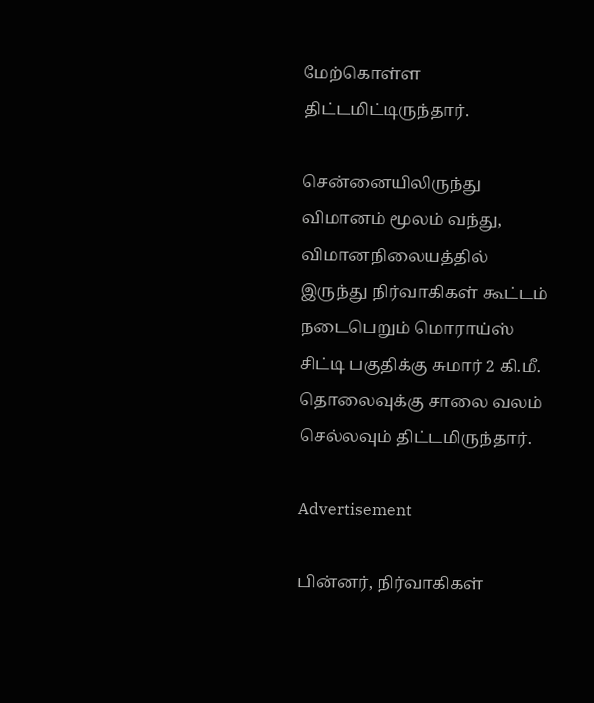மேற்கொள்ள திட்டமிட்டிருந்தார்.

சென்னையிலிருந்து விமானம் மூலம் வந்து, விமானநிலையத்தில் இருந்து நிர்வாகிகள் கூட்டம் நடைபெறும் மொராய்ஸ் சிட்டி பகுதிக்கு சுமார் 2 கி.மீ. தொலைவுக்கு சாலை வலம் செல்லவும் திட்டமிருந்தார்.

Advertisement

பின்னர், நிர்வாகிகள்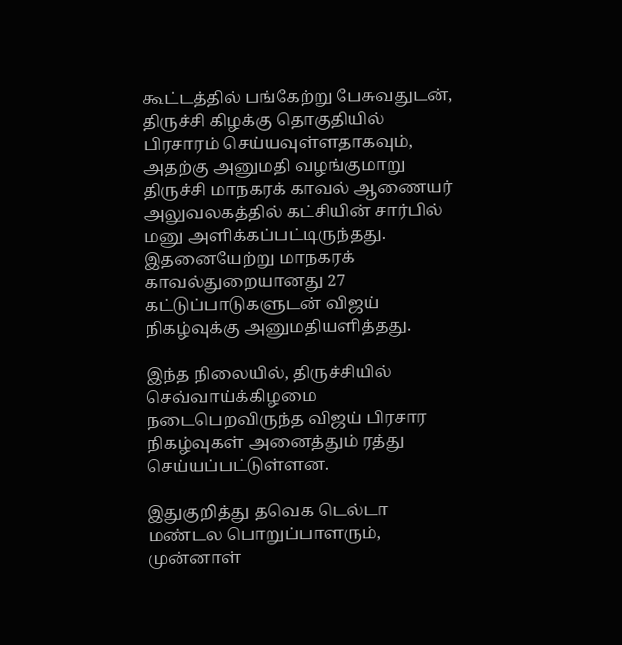கூட்டத்தில் பங்கேற்று பேசுவதுடன், திருச்சி கிழக்கு தொகுதியில் பிரசாரம் செய்யவுள்ளதாகவும், அதற்கு அனுமதி வழங்குமாறு திருச்சி மாநகரக் காவல் ஆணையர் அலுவலகத்தில் கட்சியின் சார்பில் மனு அளிக்கப்பட்டிருந்தது. இதனையேற்று மாநகரக் காவல்துறையானது 27 கட்டுப்பாடுகளுடன் விஜய் நிகழ்வுக்கு அனுமதியளித்தது.

இந்த நிலையில், திருச்சியில் செவ்வாய்க்கிழமை நடைபெறவிருந்த விஜய் பிரசார நிகழ்வுகள் அனைத்தும் ரத்து செய்யப்பட்டுள்ளன.

இதுகுறித்து தவெக டெல்டா மண்டல பொறுப்பாளரும், முன்னாள்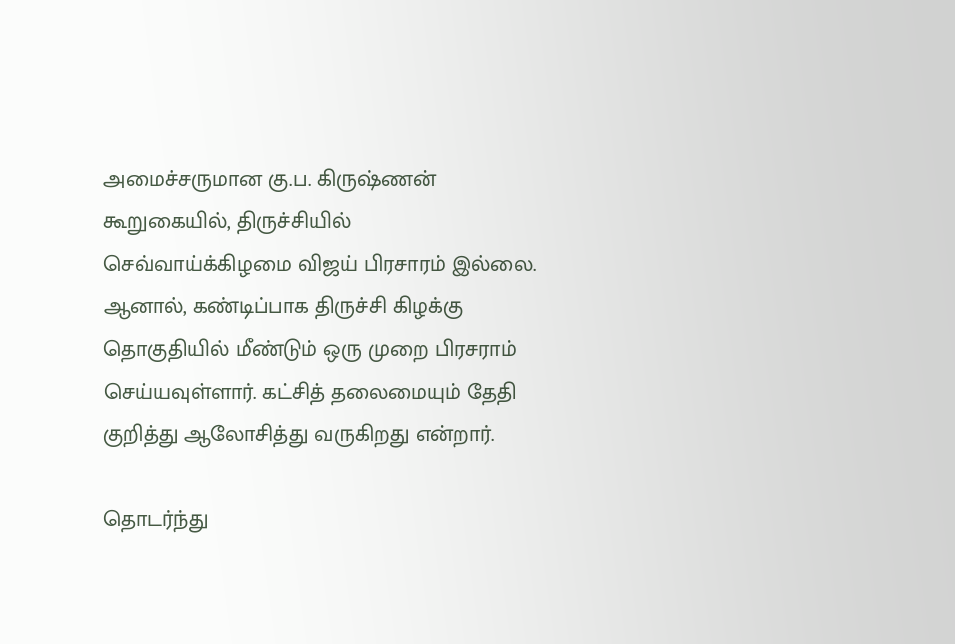அமைச்சருமான கு.ப. கிருஷ்ணன் கூறுகையில், திருச்சியில் செவ்வாய்க்கிழமை விஜய் பிரசாரம் இல்லை. ஆனால், கண்டிப்பாக திருச்சி கிழக்கு தொகுதியில் மீண்டும் ஒரு முறை பிரசராம் செய்யவுள்ளார். கட்சித் தலைமையும் தேதி குறித்து ஆலோசித்து வருகிறது என்றார்.

தொடர்ந்து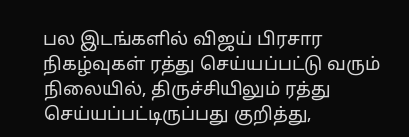பல இடங்களில் விஜய் பிரசார நிகழ்வுகள் ரத்து செய்யப்பட்டு வரும் நிலையில், திருச்சியிலும் ரத்து செய்யப்பட்டிருப்பது குறித்து,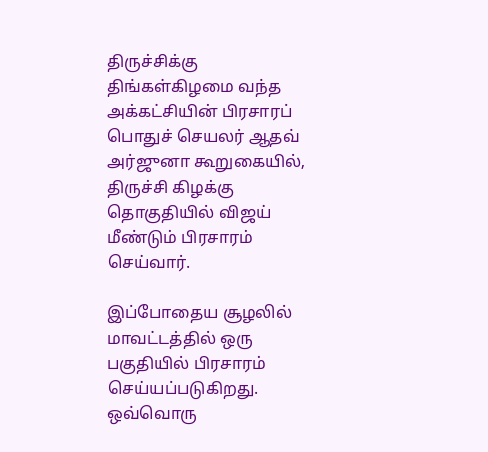திருச்சிக்கு திங்கள்கிழமை வந்த அக்கட்சியின் பிரசாரப் பொதுச் செயலர் ஆதவ் அர்ஜுனா கூறுகையில், திருச்சி கிழக்கு தொகுதியில் விஜய் மீண்டும் பிரசாரம் செய்வார்.

இப்போதைய சூழலில் மாவட்டத்தில் ஒரு பகுதியில் பிரசாரம் செய்யப்படுகிறது. ஒவ்வொரு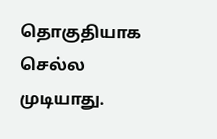தொகுதியாக செல்ல முடியாது.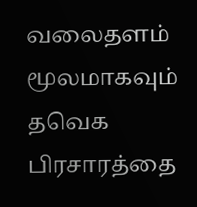வலைதளம் மூலமாகவும் தவெக பிரசாரத்தை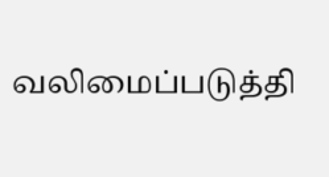வலிமைப்படுத்தி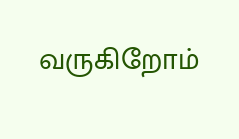வருகிறோம்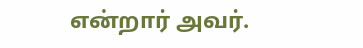என்றார் அவர்.